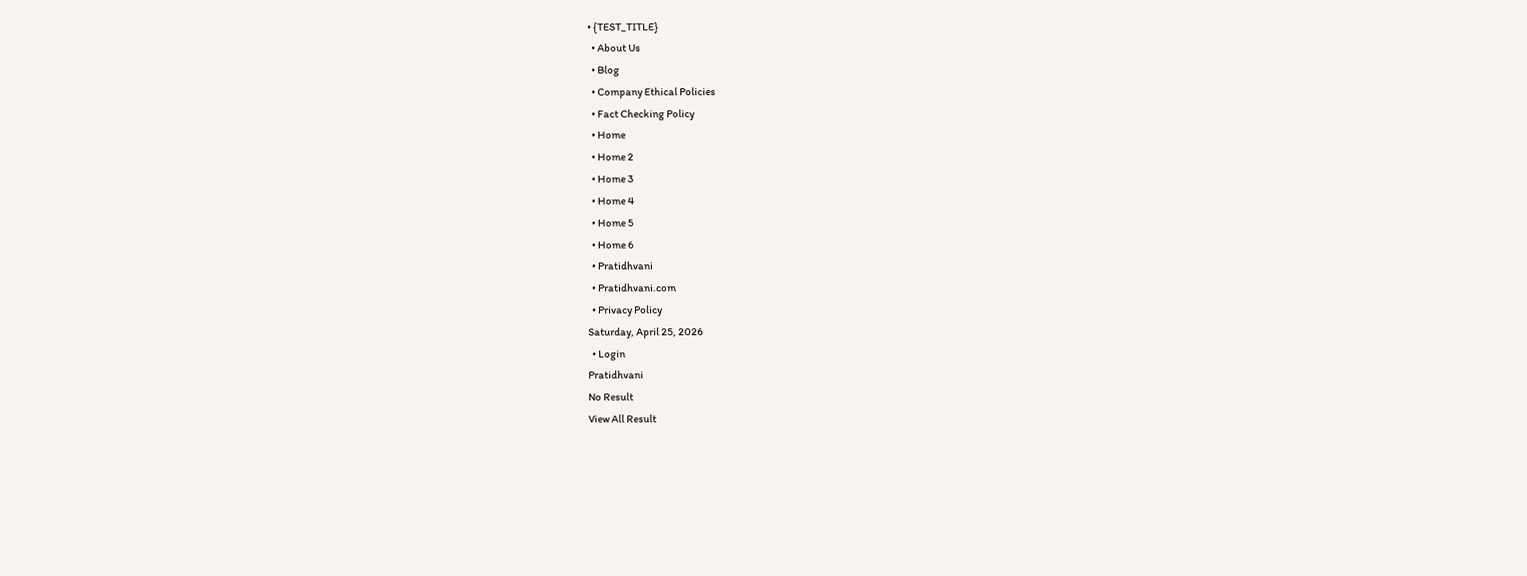• {TEST_TITLE}
  • About Us
  • Blog
  • Company Ethical Policies
  • Fact Checking Policy
  • Home
  • Home 2
  • Home 3
  • Home 4
  • Home 5
  • Home 6
  • Pratidhvani
  • Pratidhvani.com
  • Privacy Policy
Saturday, April 25, 2026
  • Login
Pratidhvani
No Result
View All Result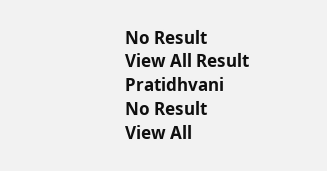No Result
View All Result
Pratidhvani
No Result
View All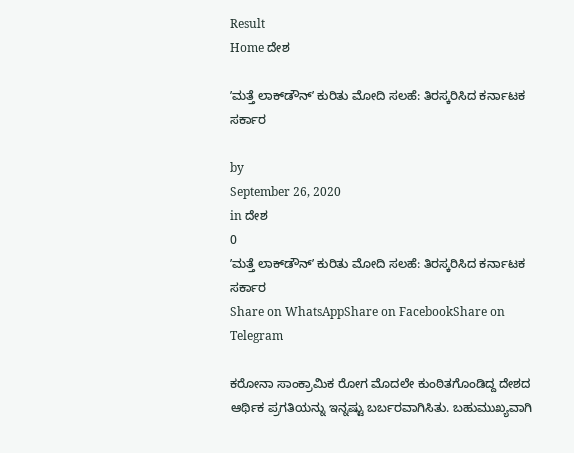Result
Home ದೇಶ

ʼಮತ್ತೆ ಲಾಕ್‌ಡೌನ್ʼ ಕುರಿತು ಮೋದಿ ಸಲಹೆ: ತಿರಸ್ಕರಿಸಿದ ಕರ್ನಾಟಕ ಸರ್ಕಾರ

by
September 26, 2020
in ದೇಶ
0
ʼಮತ್ತೆ ಲಾಕ್‌ಡೌನ್ʼ ಕುರಿತು ಮೋದಿ ಸಲಹೆ: ತಿರಸ್ಕರಿಸಿದ ಕರ್ನಾಟಕ ಸರ್ಕಾರ
Share on WhatsAppShare on FacebookShare on Telegram

ಕರೋನಾ ಸಾಂಕ್ರಾಮಿಕ ರೋಗ ಮೊದಲೇ ಕುಂಠಿತಗೊಂಡಿದ್ದ ದೇಶದ ಆರ್ಥಿಕ ಪ್ರಗತಿಯನ್ನು ಇನ್ನಷ್ಟು ಬರ್ಬರವಾಗಿಸಿತು. ಬಹುಮುಖ್ಯವಾಗಿ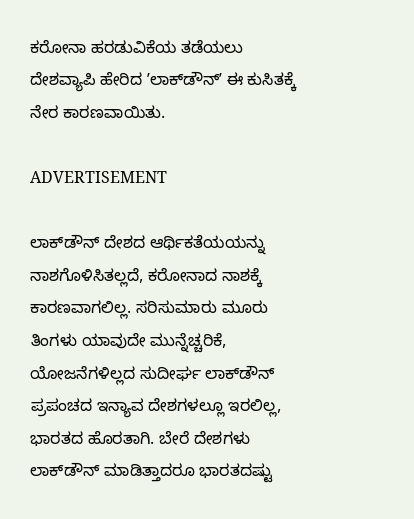ಕರೋನಾ ಹರಡುವಿಕೆಯ ತಡೆಯಲು ದೇಶವ್ಯಾಪಿ ಹೇರಿದ ʼಲಾಕ್‌ಡೌನ್‌ʼ ಈ ಕುಸಿತಕ್ಕೆ ನೇರ ಕಾರಣವಾಯಿತು.

ADVERTISEMENT

ಲಾಕ್‌ಡೌನ್‌ ದೇಶದ ಆರ್ಥಿಕತೆಯಯನ್ನು ನಾಶಗೊಳಿಸಿತಲ್ಲದೆ, ಕರೋನಾದ ನಾಶಕ್ಕೆ ಕಾರಣವಾಗಲಿಲ್ಲ. ಸರಿಸುಮಾರು ಮೂರು ತಿಂಗಳು ಯಾವುದೇ ಮುನ್ನೆಚ್ಚರಿಕೆ, ಯೋಜನೆಗಳಿಲ್ಲದ ಸುದೀರ್ಘ ಲಾಕ್‌ಡೌನ್‌ ಪ್ರಪಂಚದ ಇನ್ಯಾವ ದೇಶಗಳಲ್ಲೂ ಇರಲಿಲ್ಲ, ಭಾರತದ ಹೊರತಾಗಿ. ಬೇರೆ ದೇಶಗಳು ಲಾಕ್‌ಡೌನ್‌ ಮಾಡಿತ್ತಾದರೂ ಭಾರತದಷ್ಟು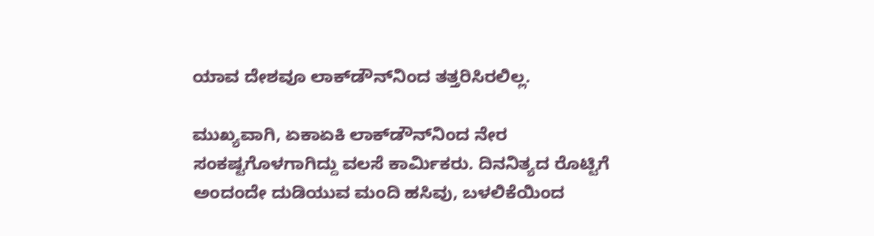ಯಾವ ದೇಶವೂ ಲಾಕ್‌ಡೌನ್‌ನಿಂದ ತತ್ತರಿಸಿರಲಿಲ್ಲ.

ಮುಖ್ಯವಾಗಿ, ಏಕಾಏಕಿ ಲಾಕ್‌ಡೌನ್‌ನಿಂದ ನೇರ ಸಂಕಷ್ಟಗೊಳಗಾಗಿದ್ದು ವಲಸೆ ಕಾರ್ಮಿಕರು. ದಿನನಿತ್ಯದ ರೊಟ್ಟಿಗೆ ಅಂದಂದೇ ದುಡಿಯುವ ಮಂದಿ ಹಸಿವು, ಬಳಲಿಕೆಯಿಂದ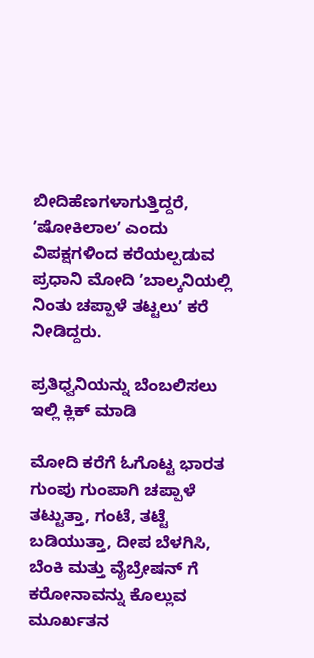ಬೀದಿಹೆಣಗಳಾಗುತ್ತಿದ್ದರೆ, ʼಷೋಕಿಲಾಲʼ ಎಂದು‌ ವಿಪಕ್ಷಗಳಿಂದ ಕರೆಯಲ್ಪಡುವ ಪ್ರಧಾನಿ ಮೋದಿ ʼಬಾಲ್ಕನಿಯಲ್ಲಿ ನಿಂತು ಚಪ್ಪಾಳೆ ತಟ್ಟಲುʼ ಕರೆ ನೀಡಿದ್ದರು.

ಪ್ರತಿಧ್ವನಿಯನ್ನು ಬೆಂಬಲಿಸಲು ಇಲ್ಲಿ ಕ್ಲಿಕ್‌ ಮಾಡಿ

ಮೋದಿ ಕರೆಗೆ ಓಗೊಟ್ಟ ಭಾರತ ಗುಂಪು ಗುಂಪಾಗಿ ಚಪ್ಪಾಳೆ ತಟ್ಟುತ್ತಾ, ಗಂಟೆ, ತಟ್ಟೆ ಬಡಿಯುತ್ತಾ, ದೀಪ ಬೆಳಗಿಸಿ, ಬೆಂಕಿ ಮತ್ತು ವೈಬ್ರೇಷನ್‌ ಗೆ ಕರೋನಾವನ್ನು ಕೊಲ್ಲುವ ಮೂರ್ಖತನ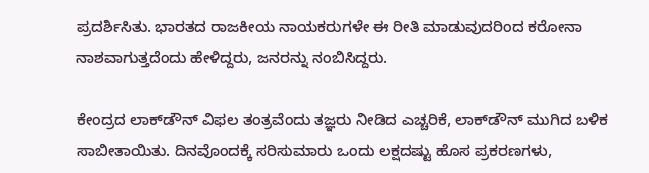ಪ್ರದರ್ಶಿಸಿತು. ಭಾರತದ ರಾಜಕೀಯ ನಾಯಕರುಗಳೇ ಈ ರೀತಿ ಮಾಡುವುದರಿಂದ ಕರೋನಾ ನಾಶವಾಗುತ್ತದೆಂದು ಹೇಳಿದ್ದರು, ಜನರನ್ನು ನಂಬಿಸಿದ್ದರು.

ಕೇಂದ್ರದ ಲಾಕ್‌ಡೌನ್‌ ವಿಫಲ ತಂತ್ರವೆಂದು ತಜ್ಞರು ನೀಡಿದ ಎಚ್ಚರಿಕೆ, ಲಾಕ್‌ಡೌನ್‌ ಮುಗಿದ ಬಳಿಕ ಸಾಬೀತಾಯಿತು. ದಿನವೊಂದಕ್ಕೆ ಸರಿಸುಮಾರು ಒಂದು ಲಕ್ಷದಷ್ಟು ಹೊಸ ಪ್ರಕರಣಗಳು,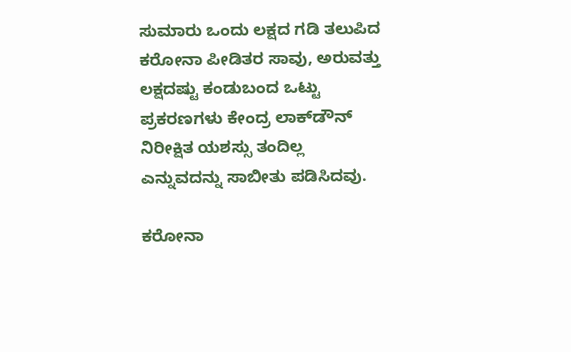ಸುಮಾರು ಒಂದು ಲಕ್ಷದ ಗಡಿ ತಲುಪಿದ ಕರೋನಾ ಪೀಡಿತರ ಸಾವು, ಅರುವತ್ತು ಲಕ್ಷದಷ್ಟು ಕಂಡುಬಂದ ಒಟ್ಟು ಪ್ರಕರಣಗಳು ಕೇಂದ್ರ ಲಾಕ್‌ಡೌನ್‌ ನಿರೀಕ್ಷಿತ ಯಶಸ್ಸು ತಂದಿಲ್ಲ ಎನ್ನುವದನ್ನು ಸಾಬೀತು ಪಡಿಸಿದವು.

ಕರೋನಾ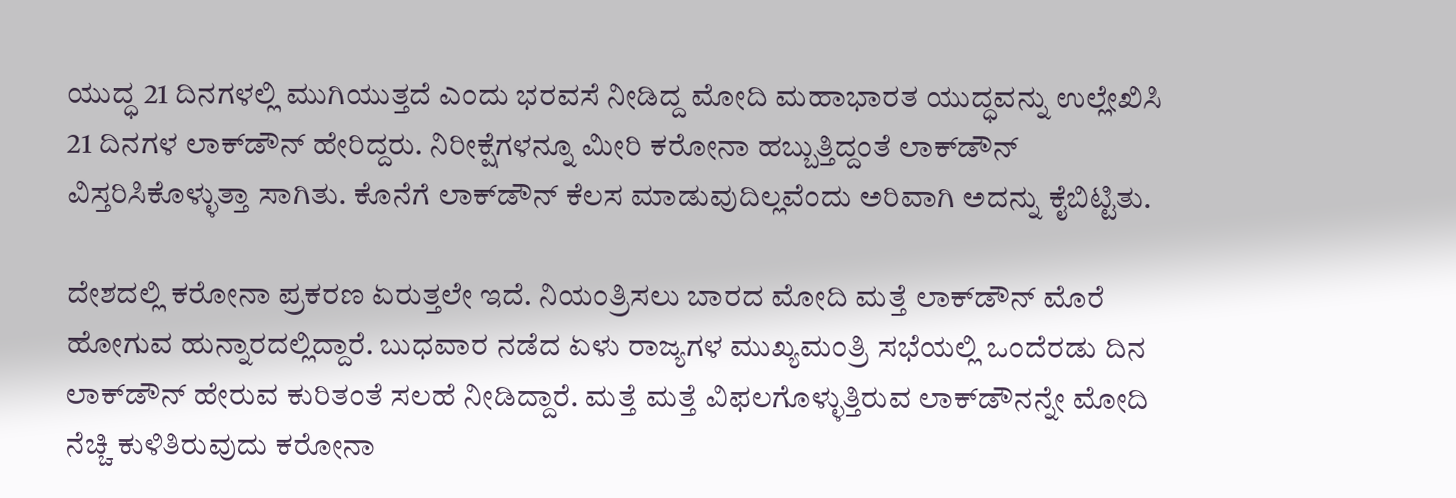ಯುದ್ಧ 21 ದಿನಗಳಲ್ಲಿ ಮುಗಿಯುತ್ತದೆ ಎಂದು ಭರವಸೆ ನೀಡಿದ್ದ ಮೋದಿ ಮಹಾಭಾರತ ಯುದ್ಧವನ್ನು ಉಲ್ಲೇಖಿಸಿ 21 ದಿನಗಳ ಲಾಕ್‌ಡೌನ್‌ ಹೇರಿದ್ದರು. ನಿರೀಕ್ಷೆಗಳನ್ನೂ ಮೀರಿ ಕರೋನಾ ಹಬ್ಬುತ್ತಿದ್ದಂತೆ ಲಾಕ್‌ಡೌನ್‌ ವಿಸ್ತರಿಸಿಕೊಳ್ಳುತ್ತಾ ಸಾಗಿತು. ಕೊನೆಗೆ ಲಾಕ್‌ಡೌನ್‌ ಕೆಲಸ ಮಾಡುವುದಿಲ್ಲವೆಂದು ಅರಿವಾಗಿ ಅದನ್ನು ಕೈಬಿಟ್ಟಿತು.

ದೇಶದಲ್ಲಿ ಕರೋನಾ ಪ್ರಕರಣ ಏರುತ್ತಲೇ ಇದೆ. ನಿಯಂತ್ರಿಸಲು ಬಾರದ ಮೋದಿ ಮತ್ತೆ ಲಾಕ್‌ಡೌನ್‌ ಮೊರೆ ಹೋಗುವ ಹುನ್ನಾರದಲ್ಲಿದ್ದಾರೆ. ಬುಧವಾರ ನಡೆದ ಏಳು ರಾಜ್ಯಗಳ ಮುಖ್ಯಮಂತ್ರಿ ಸಭೆಯಲ್ಲಿ ಒಂದೆರಡು ದಿನ ಲಾಕ್‌ಡೌನ್‌ ಹೇರುವ ಕುರಿತಂತೆ ಸಲಹೆ ನೀಡಿದ್ದಾರೆ. ಮತ್ತೆ ಮತ್ತೆ ವಿಫಲಗೊಳ್ಳುತ್ತಿರುವ ಲಾಕ್‌ಡೌನನ್ನೇ ಮೋದಿ ನೆಚ್ಚಿ ಕುಳಿತಿರುವುದು ಕರೋನಾ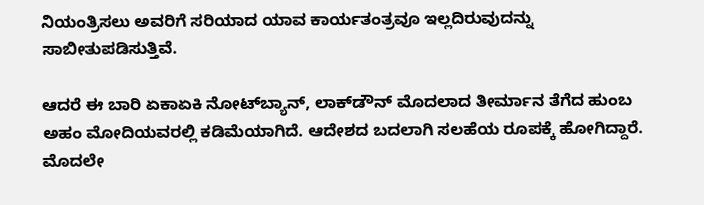ನಿಯಂತ್ರಿಸಲು ಅವರಿಗೆ ಸರಿಯಾದ ಯಾವ ಕಾರ್ಯತಂತ್ರವೂ ಇಲ್ಲದಿರುವುದನ್ನು ಸಾಬೀತುಪಡಿಸುತ್ತಿವೆ.

ಆದರೆ ಈ ಬಾರಿ ಏಕಾಏಕಿ ನೋಟ್‌ಬ್ಯಾನ್‌, ಲಾಕ್‌ಡೌನ್‌ ಮೊದಲಾದ ತೀರ್ಮಾನ ತೆಗೆದ ಹುಂಬ ಅಹಂ ಮೋದಿಯವರಲ್ಲಿ ಕಡಿಮೆಯಾಗಿದೆ. ಆದೇಶದ ಬದಲಾಗಿ ಸಲಹೆಯ ರೂಪಕ್ಕೆ ಹೋಗಿದ್ದಾರೆ. ಮೊದಲೇ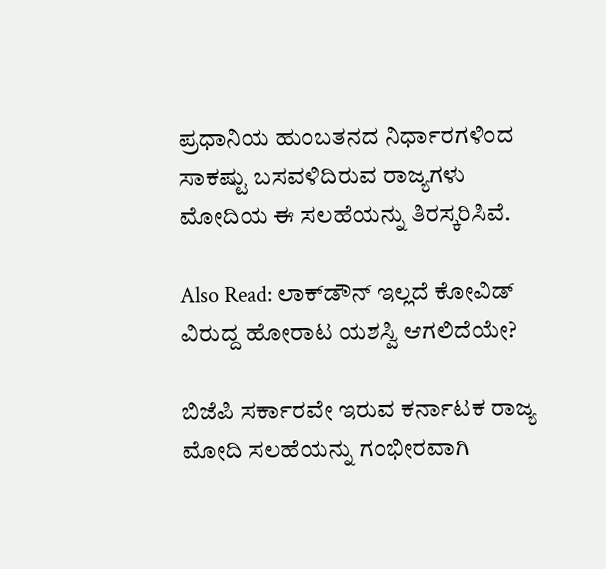ಪ್ರಧಾನಿಯ ಹುಂಬತನದ ನಿರ್ಧಾರಗಳಿಂದ ಸಾಕಷ್ಟು ಬಸವಳಿದಿರುವ ರಾಜ್ಯಗಳು ಮೋದಿಯ ಈ ಸಲಹೆಯನ್ನು ತಿರಸ್ಕರಿಸಿವೆ.

Also Read: ಲಾಕ್‌ಡೌನ್ ಇಲ್ಲದೆ ಕೋವಿಡ್ ವಿರುದ್ದ ಹೋರಾಟ ಯಶಸ್ವಿ ಆಗಲಿದೆಯೇ?

ಬಿಜೆಪಿ ಸರ್ಕಾರವೇ ಇರುವ ಕರ್ನಾಟಕ ರಾಜ್ಯ ಮೋದಿ ಸಲಹೆಯನ್ನು ಗಂಭೀರವಾಗಿ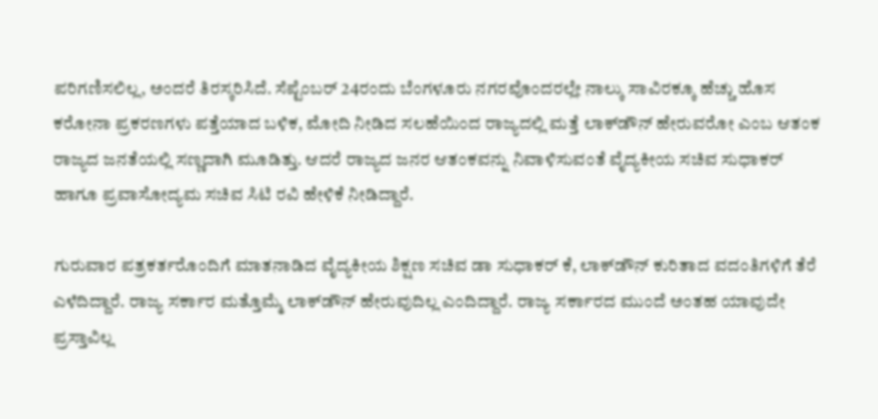ಪರಿಗಣಿಸಲಿಲ್ಲ, ಅಂದರೆ ತಿರಸ್ಕರಿಸಿದೆ. ಸೆಪ್ಟೆಂಬರ್‌ 24ರಂದು ಬೆಂಗಳೂರು ನಗರವೊಂದರಲ್ಲೇ ನಾಲ್ಕು ಸಾವಿರಕ್ಕೂ ಹೆಚ್ಚು ಹೊಸ ಕರೋನಾ ಪ್ರಕರಣಗಳು ಪತ್ತೆಯಾದ ಬಳಿಕ, ಮೋದಿ ನೀಡಿದ ಸಲಹೆಯಿಂದ ರಾಜ್ಯದಲ್ಲಿ ಮತ್ತೆ ಲಾಕ್‌ಡೌನ್‌ ಹೇರುವರೋ ಎಂಬ ಆತಂಕ ರಾಜ್ಯದ ಜನತೆಯಲ್ಲಿ ಸಣ್ಣದಾಗಿ ಮೂಡಿತ್ತು. ಆದರೆ ರಾಜ್ಯದ ಜನರ ಆತಂಕವನ್ನು ನಿವಾಳಿಸುವಂತೆ ವೈದ್ಯಕೀಯ ಸಚಿವ ಸುಧಾಕರ್‌ ಹಾಗೂ ಪ್ರವಾಸೋದ್ಯಮ ಸಚಿವ ಸಿಟಿ ರವಿ ಹೇಳಿಕೆ ನೀಡಿದ್ದಾರೆ.

ಗುರುವಾರ ಪತ್ರಕರ್ತರೊಂದಿಗೆ ಮಾತನಾಡಿದ ವೈದ್ಯಕೀಯ ಶಿಕ್ಷಣ ಸಚಿವ ಡಾ ಸುಧಾಕರ್‌ ಕೆ, ಲಾಕ್‌ಡೌನ್‌ ಕುರಿತಾದ ವದಂತಿಗಳಿಗೆ ತೆರೆ ಎಳೆದಿದ್ದಾರೆ. ರಾಜ್ಯ ಸರ್ಕಾರ ಮತ್ತೊಮ್ಮೆ ಲಾಕ್‌ಡೌನ್‌ ಹೇರುವುದಿಲ್ಲ ಎಂದಿದ್ದಾರೆ. ರಾಜ್ಯ ಸರ್ಕಾರದ ಮುಂದೆ ಅಂತಹ ಯಾವುದೇ ಪ್ರಸ್ತಾವಿಲ್ಲ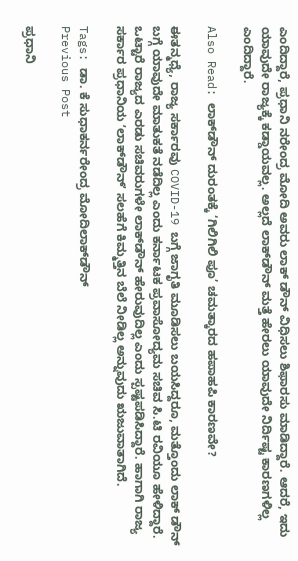ಎಂದಿದ್ದಾರೆ, ಪ್ರಧಾನಿ ನರೇಂದ್ರ ಮೋದಿ ಅವರು ಲಾಕ್ ಡೌನ್ ವಿಧಿಸಲು ಶಿಫಾರಸು ಮಾಡಿದ್ದಾರೆ. ಆದರೆ, ಇದು ಯಾವುದೇ ರಾಜ್ಯಕ್ಕೆ ಕಡ್ಡಾಯವಲ್ಲ. ಅಲ್ಲದೆ ಲಾಕ್‌ಡೌನ್ ಮತ್ತೆ ಹೇರಲು ಯಾವುದೇ ನಿರ್ದಿಷ್ಟ ಕಾರಣಗಳಿಲ್ಲ ಎಂದಿದ್ದಾರೆ.

Also Read: ಲಾಕ್‌ಡೌನ್ ದುರಂತಕ್ಕೆ ‘ಗಿಲಿಗಿಲಿ ಪೂ’ ಚಮತ್ಕಾರದ ಹಪಾಹಪಿ ಕಾರಣವೇ?

ಈತನ್ಮಧ್ಯೆ, ರಾಜ್ಯ ಸರ್ಕಾರವು COVID-19 ಬಗ್ಗೆ ಜಾಗೃತಿ ಮೂಡಿಸಲು ಬಯಸಿದ್ದರೂ, ಮತ್ತೊಂದು ಲಾಕ್ ಡೌನ್ ಬಗ್ಗೆ ಯಾವುದೇ ಮಾತುಕತೆ ನಡೆದಿಲ್ಲ ಎಂದು ಕರ್ನಾಟಕ ಪ್ರವಾಸೋದ್ಯಮ ಸಚಿವ ಸಿ.ಟಿ ರವಿಯೂ ಹೇಳಿದ್ದಾರೆ. ಒಟ್ಟಾರೆ ರಾಜ್ಯದ ಎರಡು ಸಚಿವರುಗಳೇ ಲಾಕ್‌ಡೌನ್‌ ಹೇರುವುದಿಲ್ಲ ಎಂದು ಸ್ಪಷ್ಟಪಡಿಸಿದ್ದಾರೆ. ಹಾಗಾಗಿ ರಾಜ್ಯ ಸರ್ಕಾರ ಪ್ರಧಾನಿಯ ʼಲಾಕ್‌ಡೌನ್‌ʼ ಸಲಹೆಗೆ ಕಿಮ್ಮತ್ತಿನ ಬೆಲೆ ನೀಡಿಲ್ಲ ಅನ್ನುವುದು ಋಜುವಾತಾಗಿದೆ.

Tags: ಡಾ. ಕೆ ಸುಧಾಕರ್ನರೇಂದ್ರ ಮೋದಿಲಾಕ್‌ಡೌನ್‌
Previous Post

ಪ್ರಧಾನಿ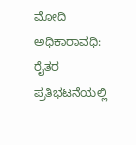ಮೋದಿ ಅಧಿಕಾರಾವಧಿ: ರೈತರ ಪ್ರತಿಭಟನೆಯಲ್ಲಿ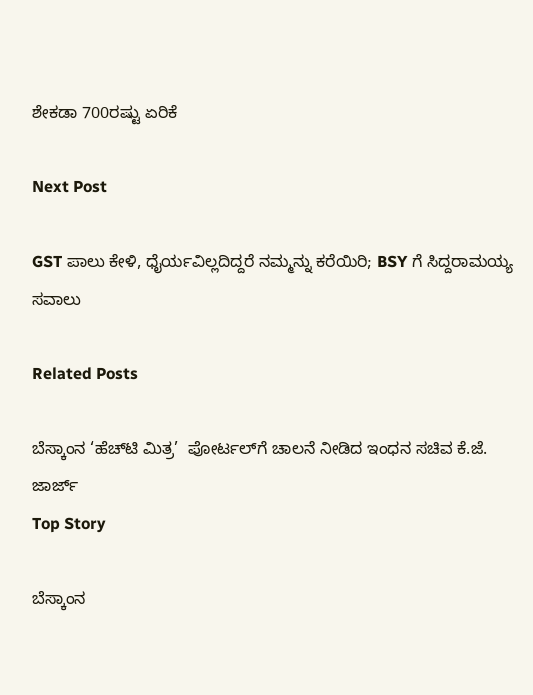ಶೇಕಡಾ 700ರಷ್ಟು ಏರಿಕೆ

Next Post

GST ಪಾಲು ಕೇಳಿ, ಧೈರ್ಯವಿಲ್ಲದಿದ್ದರೆ ನಮ್ಮನ್ನು ಕರೆಯಿರಿ; BSY ಗೆ ಸಿದ್ದರಾಮಯ್ಯ ಸವಾಲು

Related Posts

ಬೆಸ್ಕಾಂನ ‘ಹೆಚ್‌ಟಿ ಮಿತ್ರ’  ಪೋರ್ಟಲ್‌ಗೆ ಚಾಲನೆ ನೀಡಿದ ಇಂಧನ ಸಚಿವ ಕೆ.ಜೆ. ಜಾರ್ಜ್
Top Story

ಬೆಸ್ಕಾಂನ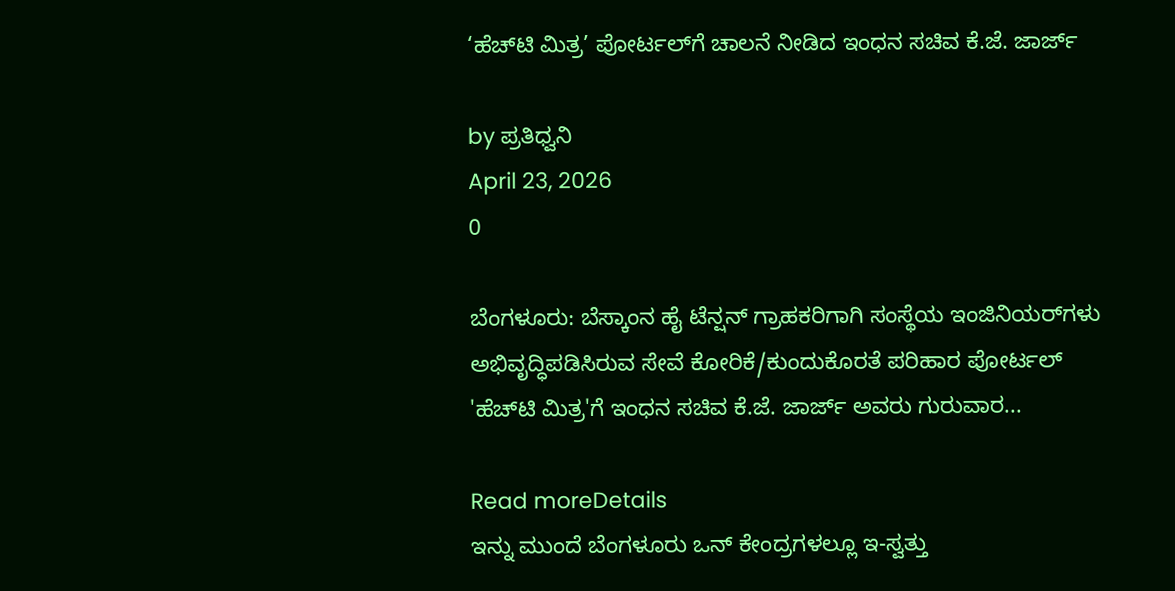‘ಹೆಚ್‌ಟಿ ಮಿತ್ರ’ ಪೋರ್ಟಲ್‌ಗೆ ಚಾಲನೆ ನೀಡಿದ ಇಂಧನ ಸಚಿವ ಕೆ.ಜೆ. ಜಾರ್ಜ್

by ಪ್ರತಿಧ್ವನಿ
April 23, 2026
0

ಬೆಂಗಳೂರು: ಬೆಸ್ಕಾಂನ ಹೈ ಟೆನ್ಷನ್ ಗ್ರಾಹಕರಿಗಾಗಿ ಸಂಸ್ಥೆಯ ಇಂಜಿನಿಯರ್‌ಗಳು ಅಭಿವೃದ್ಧಿಪಡಿಸಿರುವ ಸೇವೆ ಕೋರಿಕೆ/ಕುಂದುಕೊರತೆ ಪರಿಹಾರ ಪೋರ್ಟಲ್ 'ಹೆಚ್‌ಟಿ ಮಿತ್ರ'ಗೆ ಇಂಧನ ಸಚಿವ ಕೆ.ಜೆ. ಜಾರ್ಜ್ ಅವರು ಗುರುವಾರ...

Read moreDetails
ಇನ್ನು ಮುಂದೆ ಬೆಂಗಳೂರು ಒನ್ ಕೇಂದ್ರಗಳಲ್ಲೂ ಇ-ಸ್ವತ್ತು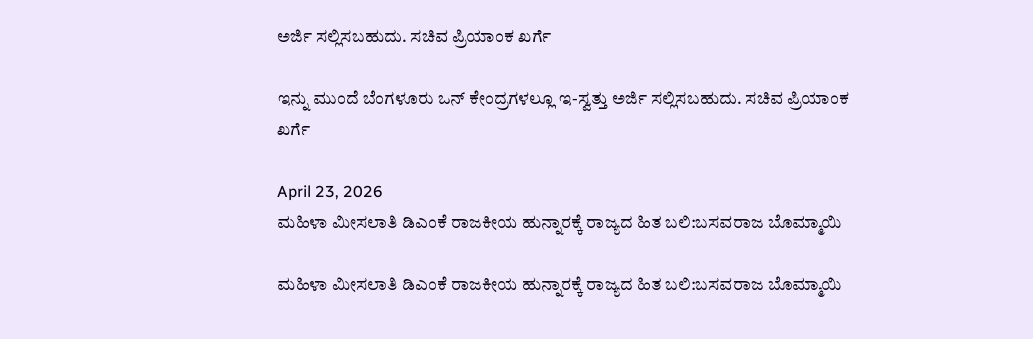ಅರ್ಜಿ ಸಲ್ಲಿಸಬಹುದು. ಸಚಿವ ಪ್ರಿಯಾಂಕ ಖರ್ಗೆ

ಇನ್ನು ಮುಂದೆ ಬೆಂಗಳೂರು ಒನ್ ಕೇಂದ್ರಗಳಲ್ಲೂ ಇ-ಸ್ವತ್ತು ಅರ್ಜಿ ಸಲ್ಲಿಸಬಹುದು. ಸಚಿವ ಪ್ರಿಯಾಂಕ ಖರ್ಗೆ

April 23, 2026
ಮಹಿಳಾ ಮೀಸಲಾತಿ ಡಿಎಂಕೆ ರಾಜಕೀಯ ಹುನ್ನಾರಕ್ಕೆ ರಾಜ್ಯದ ಹಿತ ಬಲಿ:ಬಸವರಾಜ ಬೊಮ್ಮಾಯಿ

ಮಹಿಳಾ ಮೀಸಲಾತಿ ಡಿಎಂಕೆ ರಾಜಕೀಯ ಹುನ್ನಾರಕ್ಕೆ ರಾಜ್ಯದ ಹಿತ ಬಲಿ:ಬಸವರಾಜ ಬೊಮ್ಮಾಯಿ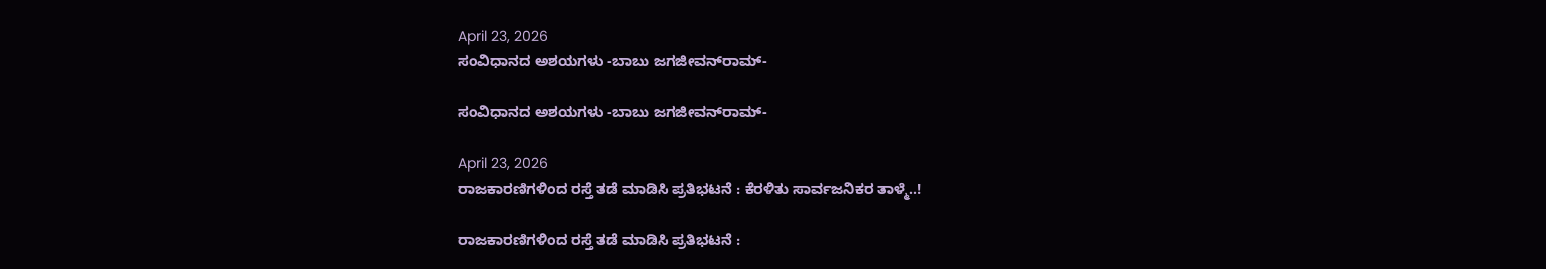April 23, 2026
ಸಂವಿಧಾನದ ಅಶಯಗಳು -ಬಾಬು ಜಗಜೀವನ್‌ರಾಮ್‌-

ಸಂವಿಧಾನದ ಅಶಯಗಳು -ಬಾಬು ಜಗಜೀವನ್‌ರಾಮ್‌-

April 23, 2026
ರಾಜಕಾರಣಿಗಳಿಂದ ರಸ್ತೆ ತಡೆ ಮಾಡಿಸಿ ಪ್ರತಿಭಟನೆ : ಕೆರಳಿತು ಸಾರ್ವಜನಿಕರ ತಾಳ್ಮೆ..!

ರಾಜಕಾರಣಿಗಳಿಂದ ರಸ್ತೆ ತಡೆ ಮಾಡಿಸಿ ಪ್ರತಿಭಟನೆ :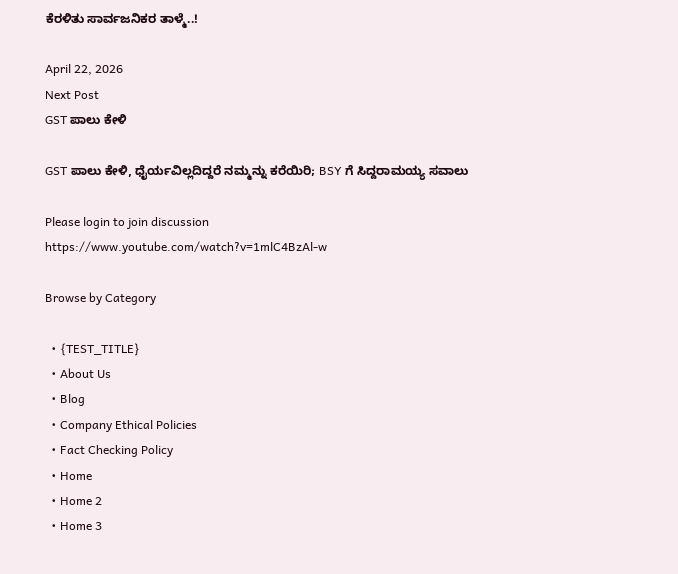ಕೆರಳಿತು ಸಾರ್ವಜನಿಕರ ತಾಳ್ಮೆ..!

April 22, 2026
Next Post
GST ಪಾಲು ಕೇಳಿ

GST ಪಾಲು ಕೇಳಿ, ಧೈರ್ಯವಿಲ್ಲದಿದ್ದರೆ ನಮ್ಮನ್ನು ಕರೆಯಿರಿ; BSY ಗೆ ಸಿದ್ದರಾಮಯ್ಯ ಸವಾಲು

Please login to join discussion
https://www.youtube.com/watch?v=1mlC4BzAl-w

Browse by Category

  • {TEST_TITLE}
  • About Us
  • Blog
  • Company Ethical Policies
  • Fact Checking Policy
  • Home
  • Home 2
  • Home 3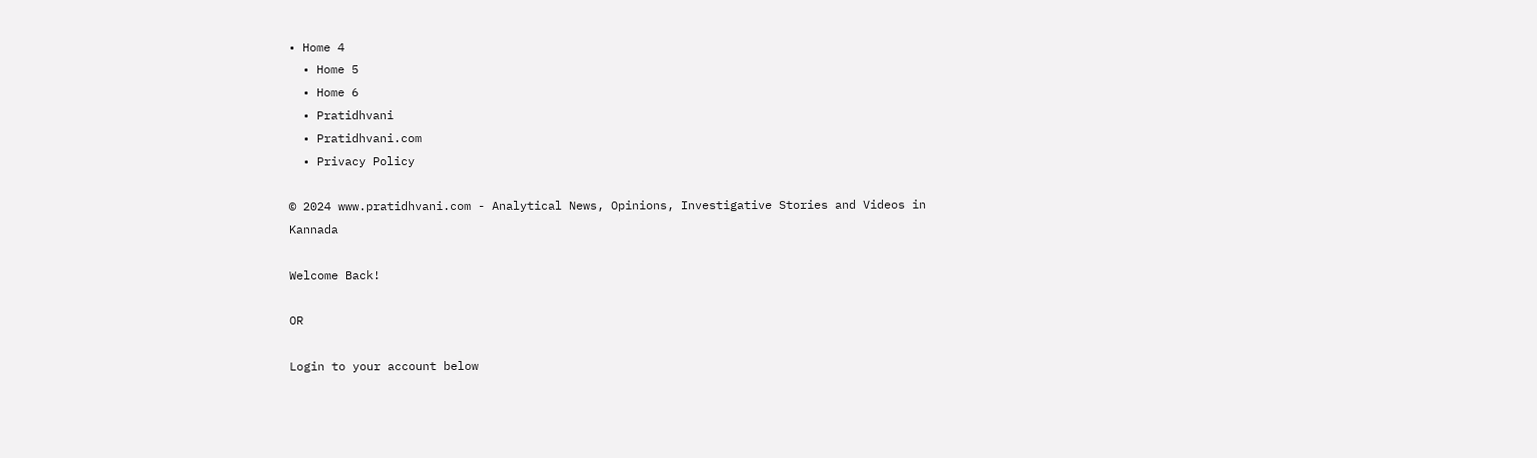• Home 4
  • Home 5
  • Home 6
  • Pratidhvani
  • Pratidhvani.com
  • Privacy Policy

© 2024 www.pratidhvani.com - Analytical News, Opinions, Investigative Stories and Videos in Kannada

Welcome Back!

OR

Login to your account below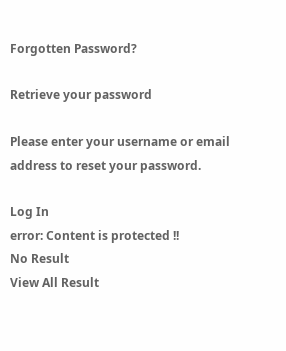Forgotten Password?

Retrieve your password

Please enter your username or email address to reset your password.

Log In
error: Content is protected !!
No Result
View All Result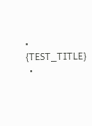• {TEST_TITLE}
  •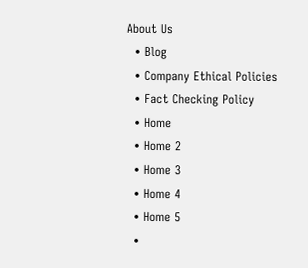About Us
  • Blog
  • Company Ethical Policies
  • Fact Checking Policy
  • Home
  • Home 2
  • Home 3
  • Home 4
  • Home 5
  •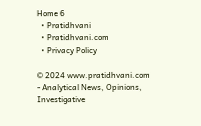Home 6
  • Pratidhvani
  • Pratidhvani.com
  • Privacy Policy

© 2024 www.pratidhvani.com - Analytical News, Opinions, Investigative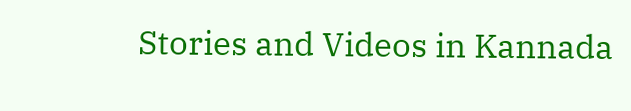Stories and Videos in Kannada